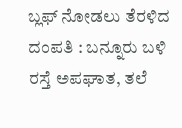ಬ್ಲಫ್ ನೋಡಲು ತೆರಳಿದ ದಂಪತಿ : ಬನ್ನೂರು ಬಳಿ ರಸ್ತೆ ಅಪಘಾತ, ತಲೆ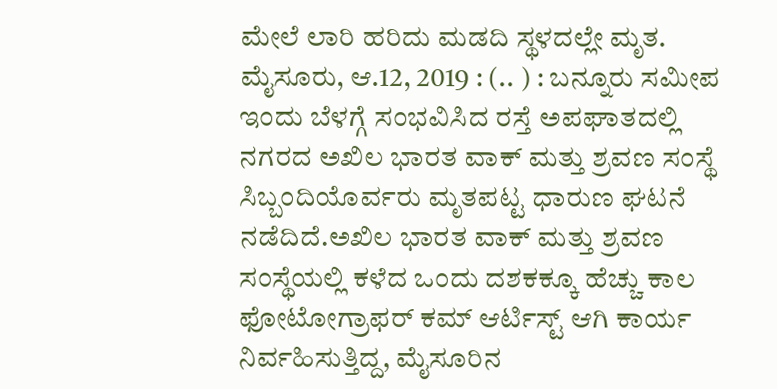ಮೇಲೆ ಲಾರಿ ಹರಿದು ಮಡದಿ ಸ್ಥಳದಲ್ಲೇ ಮೃತ. ಮೈಸೂರು, ಆ.12, 2019 : (.. ) : ಬನ್ನೂರು ಸಮೀಪ ಇಂದು ಬೆಳಗ್ಗೆ ಸಂಭವಿಸಿದ ರಸ್ತೆ ಅಪಘಾತದಲ್ಲಿ ನಗರದ ಅಖಿಲ ಭಾರತ ವಾಕ್ ಮತ್ತು ಶ್ರವಣ ಸಂಸ್ಥೆ ಸಿಬ್ಬಂದಿಯೊರ್ವರು ಮೃತಪಟ್ಟ ಧಾರುಣ ಘಟನೆ ನಡೆದಿದೆ.ಅಖಿಲ ಭಾರತ ವಾಕ್ ಮತ್ತು ಶ್ರವಣ ಸಂಸ್ಥೆಯಲ್ಲಿ ಕಳೆದ ಒಂದು ದಶಕಕ್ಕೂ ಹೆಚ್ಚು ಕಾಲ ಫೋಟೋಗ್ರಾಫರ್ ಕಮ್ ಆರ್ಟಿಸ್ಟ್ ಆಗಿ ಕಾರ್ಯ ನಿರ್ವಹಿಸುತ್ತಿದ್ದ, ಮೈಸೂರಿನ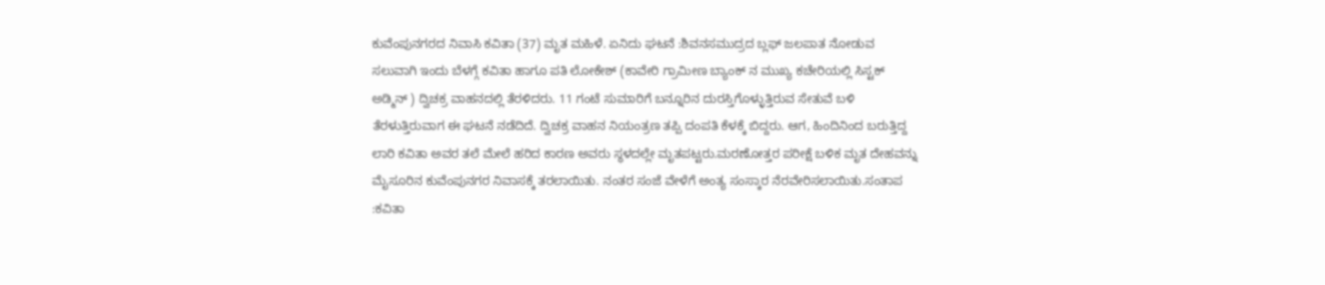ಕುವೆಂಪುನಗರದ ನಿವಾಸಿ ಕವಿತಾ (37) ಮೃತ ಮಹಿಳೆ. ಏನಿದು ಘಟನೆ :ಶಿವನಸಮುದ್ರದ ಬ್ಲಫ್ ಜಲಪಾತ ನೋಡುವ ಸಲುವಾಗಿ ಇಂದು ಬೆಳಗ್ಗೆ ಕವಿತಾ ಹಾಗೂ ಪತಿ ಲೋಕೇಶ್ (ಕಾವೇರಿ ಗ್ರಾಮೀಣ ಬ್ಯಾಂಕ್ ನ ಮುಖ್ಯ ಕಚೇರಿಯಲ್ಲಿ ಸಿಸ್ಟಕ್ ಅಡ್ಮಿನ್ ) ದ್ವಿಚಕ್ರ ವಾಹನದಲ್ಲಿ ತೆರಳಿದರು. 11 ಗಂಟೆ ಸುಮಾರಿಗೆ ಬನ್ನೂರಿನ ದುರಸ್ತಿಗೊಳ್ಳುತ್ತಿರುವ ಸೇತುವೆ ಬಳಿ ತೆರಳುತ್ತಿರುವಾಗ ಈ ಘಟನೆ ನಡೆದಿದೆ. ದ್ವಿಚಕ್ರ ವಾಹನ ನಿಯಂತ್ರಣ ತಪ್ಪಿ ದಂಪತಿ ಕೆಳಕ್ಕೆ ಬಿದ್ದರು. ಆಗ, ಹಿಂದಿನಿಂದ ಬರುತ್ತಿದ್ದ ಲಾರಿ ಕವಿತಾ ಅವರ ತಲೆ ಮೇಲೆ ಹರಿದ ಕಾರಣ ಅವರು ಸ್ಥಳದಲ್ಲೇ ಮೃತಪಟ್ಟರು.ಮರಣೋತ್ತರ ಪರೀಕ್ಷೆ ಬಳಿಕ ಮೃತ ದೇಹವನ್ನು ಮೈಸೂರಿನ ಕುವೆಂಪುನಗರ ನಿವಾಸಕ್ಕೆ ತರಲಾಯಿತು. ನಂತರ ಸಂಜೆ ವೇಳೆಗೆ ಅಂತ್ಯ ಸಂಸ್ಕಾರ ನೆರವೇರಿಸಲಾಯಿತು.ಸಂತಾಪ :ಕವಿತಾ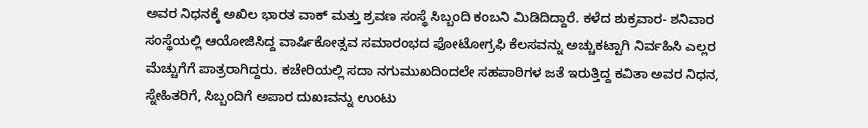ಅವರ ನಿಧನಕ್ಕೆ ಅಖಿಲ ಭಾರತ ವಾಕ್ ಮತ್ತು ಶ್ರವಣ ಸಂಸ್ಥೆ ಸಿಬ್ಬಂದಿ ಕಂಬನಿ ಮಿಡಿದಿದ್ದಾರೆ. ಕಳೆದ ಶುಕ್ರವಾರ- ಶನಿವಾರ ಸಂಸ್ಥೆಯಲ್ಲಿ ಆಯೋಜಿಸಿದ್ದ ವಾರ್ಷಿಕೋತ್ಸವ ಸಮಾರಂಭದ ಫೋಟೋಗ್ರಫಿ ಕೆಲಸವನ್ನು ಅಚ್ಚುಕಟ್ಟಾಗಿ ನಿರ್ವಹಿಸಿ ಎಲ್ಲರ ಮೆಚ್ಚುಗೆಗೆ ಪಾತ್ರರಾಗಿದ್ದರು. ಕಚೇರಿಯಲ್ಲಿ ಸದಾ ನಗುಮುಖದಿಂದಲೇ ಸಹಪಾಠಿಗಳ ಜತೆ ಇರುತ್ತಿದ್ದ ಕವಿತಾ ಅವರ ನಿಧನ, ಸ್ನೇಹಿತರಿಗೆ, ಸಿಬ್ಬಂದಿಗೆ ಅಪಾರ ದುಖಃವನ್ನು ಉಂಟು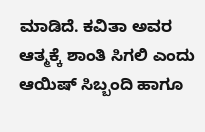ಮಾಡಿದೆ. ಕವಿತಾ ಅವರ ಆತ್ಮಕ್ಕೆ ಶಾಂತಿ ಸಿಗಲಿ ಎಂದು ಆಯಿಷ್ ಸಿಬ್ಬಂದಿ ಹಾಗೂ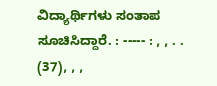ವಿದ್ಯಾರ್ಥಿಗಳು ಸಂತಾಪ ಸೂಚಿಸಿದ್ದಾರೆ. : ----- : , , . . (37), , ,